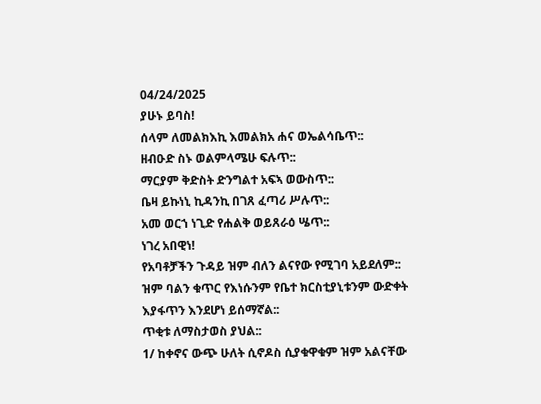04/24/2025
ያሁኑ ይባስ!
ሰላም ለመልክእኪ እመልክአ ሐና ወኤልሳቤጥ::
ዘብዑድ ስኑ ወልምላሜሁ ፍሉጥ::
ማርያም ቅድስት ድንግልተ አፍኣ ወውስጥ::
ቤዛ ይኩነኒ ኪዳንኪ በገጸ ፈጣሪ ሥሉጥ::
አመ ወርኀ ነጊድ የሐልቅ ወይጸራዕ ሤጥ::
ነገረ አበዊነ!
የአባቶቻችን ጉዳይ ዝም ብለን ልናየው የሚገባ አይደለም::
ዝም ባልን ቁጥር የእነሱንም የቤተ ክርስቲያኒቱንም ውድቀት እያፋጥን እንደሆነ ይሰማኛል::
ጥቂቱ ለማስታወስ ያህል::
1/ ከቀኖና ውጭ ሁለት ሲኖዶስ ሲያቁዋቁም ዝም አልናቸው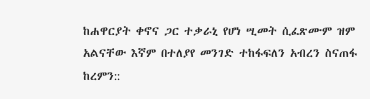ከሐዋርያት ቀኖና ጋር ተቃራኒ የሆነ ሢመት ሲፈጽሙም ዝም አልናቸው እኛም በተለያየ መንገድ ተከፋፍለን አብረን ስናጠፋ ከረምን::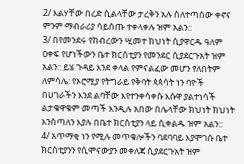2/ እልሃቸው በረድ ሲልላቸው ታረቅን አሉ ስለተጣሰው ቀኖና ምንም ማብራሪያ ሳይሰጡ ተቀላቀሉ ዝም አልን::
3/ በየመንደሩ የከብረውን ሢመተ ክህነት ሲያዋርዱ ዓለም ዐቀፍ የሆነችውን ቤተ ክርስቲያን የመንደር ሲያደርጉአት ዝም አልን:: ይሄ ጉዳይ እንደ ቀላል የምናልፈው መሆን የለበትም ለምሳሌ: የኦሮሚያ የትግራይ የቅባት ጳጳሳት ነን ባዮች በሀገራችን እንደ ልባቸው እየተንቀሳቀሱ እሱዋ ያልተነሳች ልታቁዋቁም መጣች እንዲሉ አበው በሌላቸው ክህነት ክህነት እንሰጣለን እያሉ በቤተ ክርስቲያን ላይ ሲቀልዱ ዝም አልን::
4/ አጥማቂ ነን የሚሉ መጥቁሎችን ባደባባይ እያሞገሱ ቤተ ክርስቲያንን የሲሞናውያን መቀለጃ ሲያደርጉአት ዝም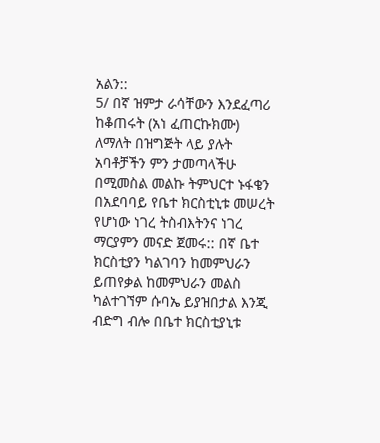አልን::
5/ በኛ ዝምታ ራሳቸውን እንደፈጣሪ ከቆጠሩት (አነ ፈጠርኩክሙ) ለማለት በዝግጅት ላይ ያሉት አባቶቻችን ምን ታመጣላችሁ በሚመስል መልኩ ትምህርተ ኑፋቄን በአደባባይ የቤተ ክርስቲኒቱ መሠረት የሆነው ነገረ ትስብእትንና ነገረ ማርያምን መናድ ጀመሩ:: በኛ ቤተ ክርስቲያን ካልገባን ከመምህራን ይጠየቃል ከመምህራን መልስ ካልተገኘም ሱባኤ ይያዝበታል እንጂ ብድግ ብሎ በቤተ ክርስቲያኒቱ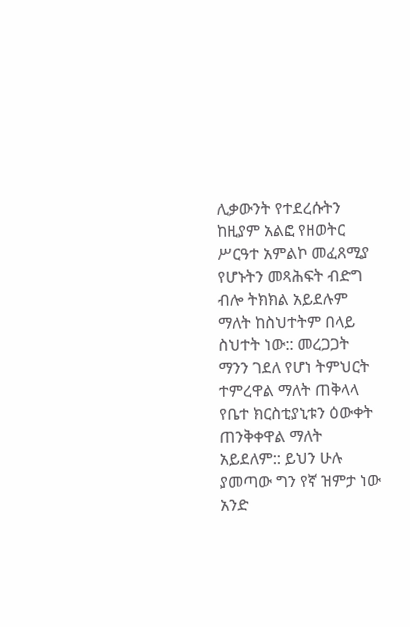ሊቃውንት የተደረሱትን ከዚያም አልፎ የዘወትር ሥርዓተ አምልኮ መፈጸሚያ የሆኑትን መጻሕፍት ብድግ ብሎ ትክክል አይደሉም ማለት ከስህተትም በላይ ስህተት ነው:: መረጋጋት ማንን ገደለ የሆነ ትምህርት ተምረዋል ማለት ጠቅላላ የቤተ ክርስቲያኒቱን ዕውቀት ጠንቅቀዋል ማለት አይደለም:: ይህን ሁሉ ያመጣው ግን የኛ ዝምታ ነው አንድ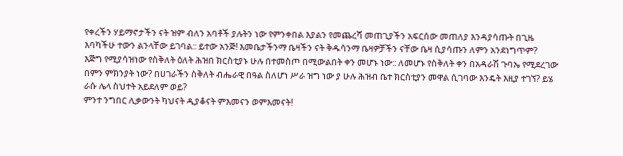የቀረችን ሃይማኖታችን ናት ዝም ብለን አባቶች ያሉትን ነው የምንቀበል እያልን የመጨረሻ መጠጊያችን አፍርሰው መጠለያ እንዳያሳጡት በጊዜ እባካችሁ ተውን ልንላቸው ይገባል:: ይተው አንጅ! እመቤታችንማ ቤዛችን ናት ቅዱሳንማ ቤዛዎቻችን ናቸው ቤዛ ሲያሳጡን ለምን አንደነግጥም?
እጅግ የሚያሳዝነው የስቅለት ዕለት ሕዝበ ክርስቲያኑ ሁሉ በተመስጦ በሚውልበት ቀን መሆኑ ነው:: ለመሆኑ የስቅለት ቀን በአዳራሽ ጉባኤ የሚደረገው በምን ምክንያት ነው? በሀገራችን ስቅለት ብሔራዊ በዓል ስለሆነ ሥራ ዝግ ነው ያ ሁሉ ሕዝብ ቤተ ክርስቲያን መዋል ሲገባው እንዴት እዚያ ተገኘ? ይሄ ራሱ ሌላ ስህተት አይደለም ወይ?
ምንተ ንግበር ሊቃውንት ካህናት ዲያቆናት ምእመናን ወምእመናት!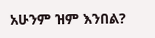አሁንም ዝም እንበል?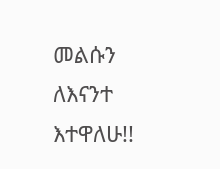መልሱን ለእናንተ እተዋለሁ!!